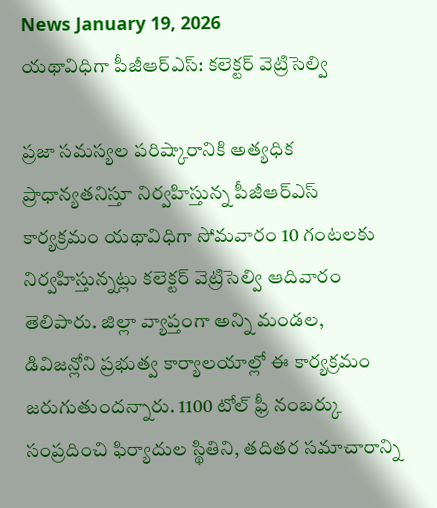News January 19, 2026
యథావిధిగా పీజీఆర్ఎస్: కలెక్టర్ వెట్రిసెల్వి

ప్రజా సమస్యల పరిష్కారానికి అత్యధిక ప్రాధాన్యతనిస్తూ నిర్వహిస్తున్న పీజీఆర్ఎస్ కార్యక్రమం యథావిధిగా సోమవారం 10 గంటలకు నిర్వహిస్తున్నట్లు కలెక్టర్ వెట్రిసెల్వి ఆదివారం తెలిపారు. జిల్లా వ్యాప్తంగా అన్ని మండల, డివిజన్లోని ప్రభుత్వ కార్యాలయాల్లో ఈ కార్యక్రమం జరుగుతుందన్నారు. 1100 టోల్ ఫ్రీ నంబర్కు సంప్రదించి ఫిర్యాదుల స్థితిని, తదితర సమాచారాన్ని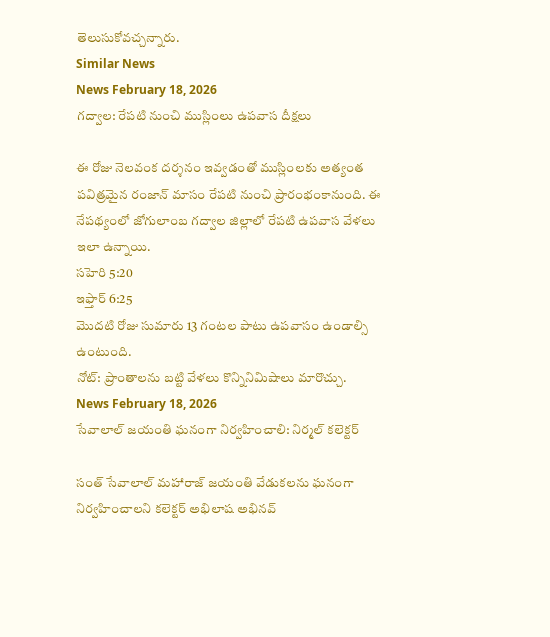తెలుసుకోవచ్చన్నారు.
Similar News
News February 18, 2026
గద్వాల: రేపటి నుంచి ముస్లింలు ఉపవాస దీక్షలు

ఈ రోజు నెలవంక దర్శనం ఇవ్వడంతో ముస్లింలకు అత్యంత పవిత్రమైన రంజాన్ మాసం రేపటి నుంచి ప్రారంభంకానుంది. ఈ నేపథ్యంలో జోగులాంబ గద్వాల జిల్లాలో రేపటి ఉపవాస వేళలు ఇలా ఉన్నాయి.
సహెరి 5:20
ఇఫ్తార్ 6:25
మొదటి రోజు సుమారు 13 గంటల పాటు ఉపవాసం ఉండాల్సి ఉంటుంది.
నోట్: ప్రాంతాలను బట్టి వేళలు కొన్నినిమిషాలు మారొచ్చు.
News February 18, 2026
సేవాలాల్ జయంతి ఘనంగా నిర్వహించాలి: నిర్మల్ కలెక్టర్

సంత్ సేవాలాల్ మహారాజ్ జయంతి వేడుకలను ఘనంగా నిర్వహించాలని కలెక్టర్ అభిలాష అభినవ్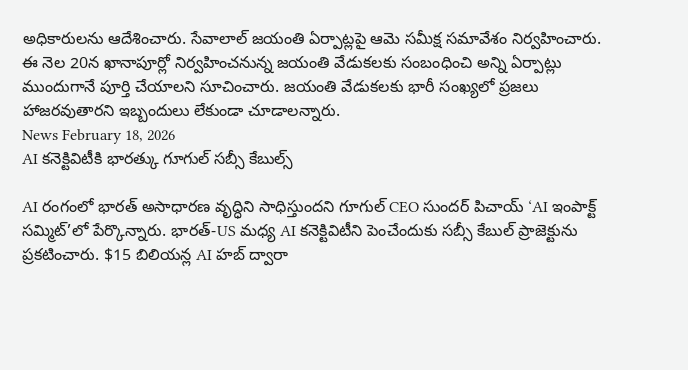అధికారులను ఆదేశించారు. సేవాలాల్ జయంతి ఏర్పాట్లపై ఆమె సమీక్ష సమావేశం నిర్వహించారు. ఈ నెల 20న ఖానాపూర్లో నిర్వహించనున్న జయంతి వేడుకలకు సంబంధించి అన్ని ఏర్పాట్లు ముందుగానే పూర్తి చేయాలని సూచించారు. జయంతి వేడుకలకు భారీ సంఖ్యలో ప్రజలు హాజరవుతారని ఇబ్బందులు లేకుండా చూడాలన్నారు.
News February 18, 2026
AI కనెక్టివిటీకి భారత్కు గూగుల్ సబ్సీ కేబుల్స్

AI రంగంలో భారత్ అసాధారణ వృద్ధిని సాధిస్తుందని గూగుల్ CEO సుందర్ పిచాయ్ ‘AI ఇంపాక్ట్ సమ్మిట్’లో పేర్కొన్నారు. భారత్-US మధ్య AI కనెక్టివిటీని పెంచేందుకు సబ్సీ కేబుల్ ప్రాజెక్టును ప్రకటించారు. $15 బిలియన్ల AI హబ్ ద్వారా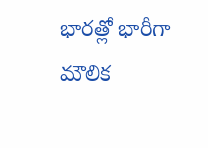భారత్లో భారీగా మౌలిక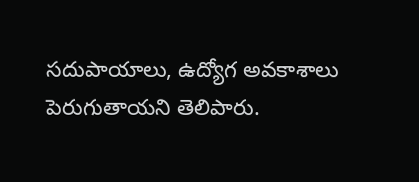సదుపాయాలు, ఉద్యోగ అవకాశాలు పెరుగుతాయని తెలిపారు.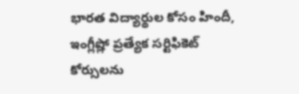భారత విద్యార్థుల కోసం హిందీ, ఇంగ్లీష్లో ప్రత్యేక సర్టిఫికెట్ కోర్సులను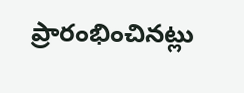ప్రారంభించినట్లు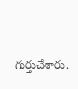గుర్తుచేశారు.